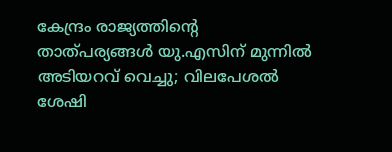കേന്ദ്രം രാജ്യത്തിന്റെ താത്പര്യങ്ങള്‍ യു.എസിന് മുന്നില്‍ അടിയറവ് വെച്ചു; വിലപേശല്‍ ശേഷി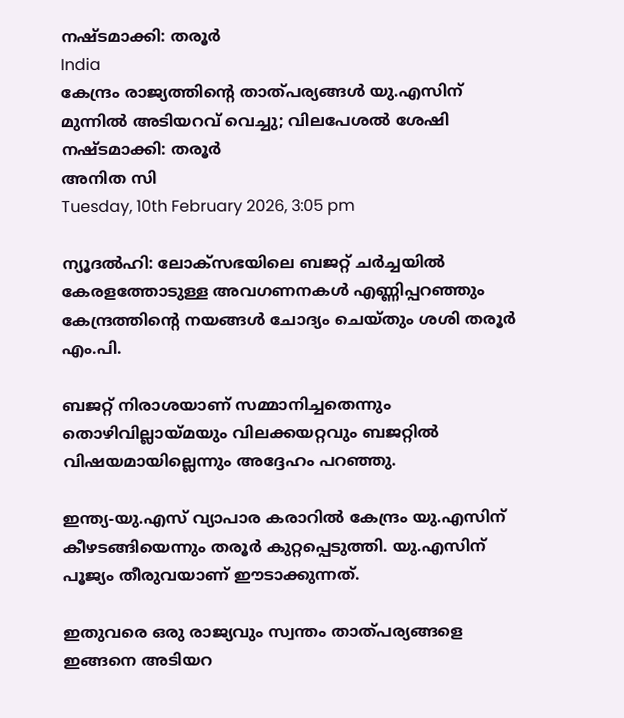നഷ്ടമാക്കി: തരൂര്‍
India
കേന്ദ്രം രാജ്യത്തിന്റെ താത്പര്യങ്ങള്‍ യു.എസിന് മുന്നില്‍ അടിയറവ് വെച്ചു; വിലപേശല്‍ ശേഷി നഷ്ടമാക്കി: തരൂര്‍
അനിത സി
Tuesday, 10th February 2026, 3:05 pm

ന്യൂദല്‍ഹി: ലോക്‌സഭയിലെ ബജറ്റ് ചര്‍ച്ചയില്‍ കേരളത്തോടുള്ള അവഗണനകള്‍ എണ്ണിപ്പറഞ്ഞും കേന്ദ്രത്തിന്റെ നയങ്ങള്‍ ചോദ്യം ചെയ്തും ശശി തരൂര്‍ എം.പി.

ബജറ്റ് നിരാശയാണ് സമ്മാനിച്ചതെന്നും തൊഴിവില്ലായ്മയും വിലക്കയറ്റവും ബജറ്റില്‍ വിഷയമായില്ലെന്നും അദ്ദേഹം പറഞ്ഞു.

ഇന്ത്യ-യു.എസ് വ്യാപാര കരാറില്‍ കേന്ദ്രം യു.എസിന് കീഴടങ്ങിയെന്നും തരൂര്‍ കുറ്റപ്പെടുത്തി. യു.എസിന് പൂജ്യം തീരുവയാണ് ഈടാക്കുന്നത്.

ഇതുവരെ ഒരു രാജ്യവും സ്വന്തം താത്പര്യങ്ങളെ ഇങ്ങനെ അടിയറ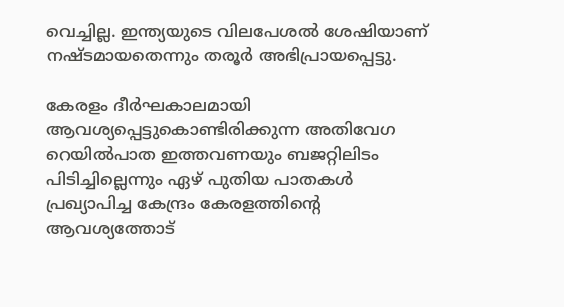വെച്ചില്ല. ഇന്ത്യയുടെ വിലപേശല്‍ ശേഷിയാണ് നഷ്ടമായതെന്നും തരൂര്‍ അഭിപ്രായപ്പെട്ടു.

കേരളം ദീര്‍ഘകാലമായി ആവശ്യപ്പെട്ടുകൊണ്ടിരിക്കുന്ന അതിവേഗ റെയില്‍പാത ഇത്തവണയും ബജറ്റിലിടം പിടിച്ചില്ലെന്നും ഏഴ് പുതിയ പാതകള്‍ പ്രഖ്യാപിച്ച കേന്ദ്രം കേരളത്തിന്റെ ആവശ്യത്തോട്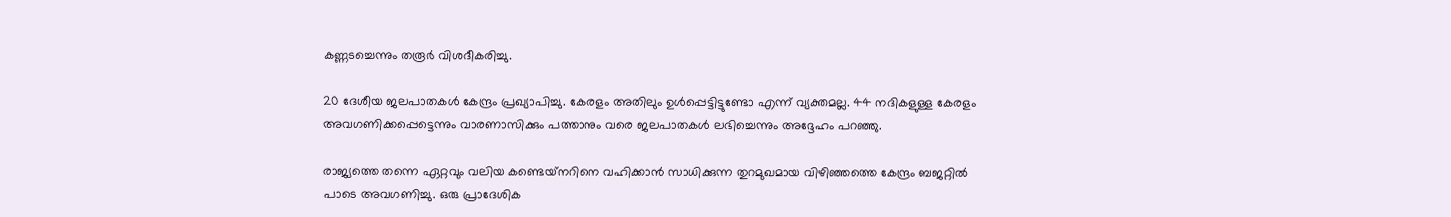കണ്ണടച്ചെന്നും തരൂര്‍ വിശദീകരിച്ചു.

20 ദേശീയ ജലപാതകള്‍ കേന്ദ്രം പ്രഖ്യാപിച്ചു. കേരളം അതിലും ഉള്‍പ്പെട്ടിട്ടുണ്ടോ എന്ന് വ്യക്തമല്ല. 44 നദികളുള്ള കേരളം അവഗണിക്കപ്പെട്ടെന്നും വാരണാസിക്കും പത്താനും വരെ ജലപാതകള്‍ ലഭിച്ചെന്നും അദ്ദേഹം പറഞ്ഞു.

രാജ്യത്തെ തന്നെ ഏറ്റവും വലിയ കണ്ടെയ്‌നറിനെ വഹിക്കാന്‍ സാധിക്കുന്ന തുറമുഖമായ വിഴിഞ്ഞത്തെ കേന്ദ്രം ബജറ്റില്‍ പാടെ അവഗണിച്ചു. ഒരു പ്രാദേശിക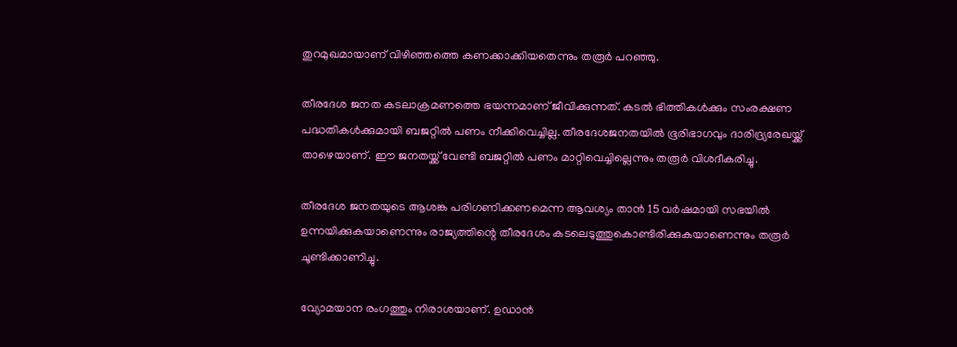തുറമുഖമായാണ് വിഴിഞ്ഞത്തെ കണക്കാക്കിയതെന്നും തരൂര്‍ പറഞ്ഞു.

തീരദേശ ജനത കടലാക്രമണത്തെ ഭയന്നമാണ് ജീവിക്കുന്നത്. കടല്‍ ഭിത്തികള്‍ക്കും സംരക്ഷണ പദ്ധതികള്‍ക്കുമായി ബജറ്റില്‍ പണം നീക്കിവെച്ചില്ല. തീരദേശജനതയില്‍ ഭൂരിഭാഗവും ദാരിദ്ര്യരേഖയ്ക്ക് താഴെയാണ്. ഈ ജനതയ്ക്ക് വേണ്ടി ബജറ്റില്‍ പണം മാറ്റിവെച്ചില്ലെന്നും തരൂര്‍ വിശദീകരിച്ചു.

തീരദേശ ജനതയുടെ ആശങ്ക പരിഗണിക്കണമെന്ന ആവശ്യം താന്‍ 15 വര്‍ഷമായി സഭയില്‍ ഉന്നയിക്കുകയാണെന്നും രാജ്യത്തിന്റെ തീരദേശം കടലെടുത്തുകൊണ്ടിരിക്കുകയാണെന്നും തരൂര്‍ ചൂണ്ടിക്കാണിച്ചു.

വ്യോമയാന രംഗത്തും നിരാശയാണ്. ഉഡാന്‍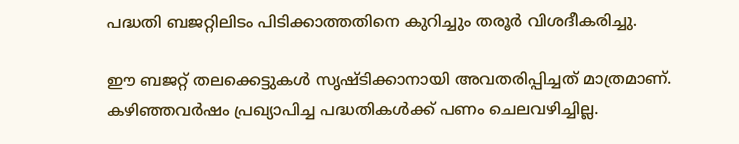പദ്ധതി ബജറ്റിലിടം പിടിക്കാത്തതിനെ കുറിച്ചും തരൂര്‍ വിശദീകരിച്ചു.

ഈ ബജറ്റ് തലക്കെട്ടുകള്‍ സൃഷ്ടിക്കാനായി അവതരിപ്പിച്ചത് മാത്രമാണ്. കഴിഞ്ഞവര്‍ഷം പ്രഖ്യാപിച്ച പദ്ധതികള്‍ക്ക് പണം ചെലവഴിച്ചില്ല.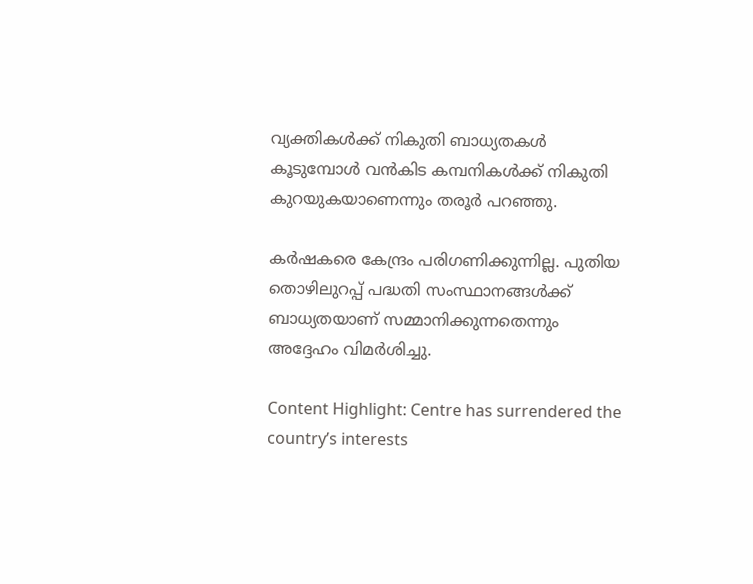വ്യക്തികള്‍ക്ക് നികുതി ബാധ്യതകള്‍ കൂടുമ്പോള്‍ വന്‍കിട കമ്പനികള്‍ക്ക് നികുതി കുറയുകയാണെന്നും തരൂര്‍ പറഞ്ഞു.

കര്‍ഷകരെ കേന്ദ്രം പരിഗണിക്കുന്നില്ല. പുതിയ തൊഴിലുറപ്പ് പദ്ധതി സംസ്ഥാനങ്ങള്‍ക്ക് ബാധ്യതയാണ് സമ്മാനിക്കുന്നതെന്നും അദ്ദേഹം വിമര്‍ശിച്ചു.

Content Highlight: Centre has surrendered the country’s interests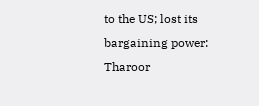to the US; lost its bargaining power: Tharoor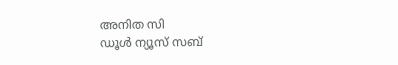അനിത സി
ഡൂള്‍ ന്യൂസ് സബ്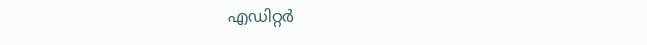എഡിറ്റര്‍